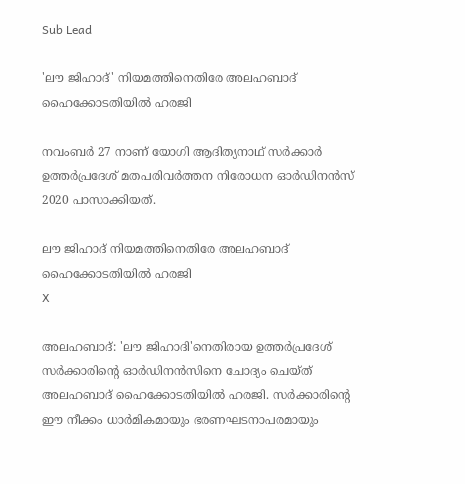Sub Lead

'ലൗ ജിഹാദ്' നിയമത്തിനെതിരേ അലഹബാദ് ഹൈക്കോടതിയില്‍ ഹരജി

നവംബര്‍ 27 നാണ് യോഗി ആദിത്യനാഥ് സര്‍ക്കാര്‍ ഉത്തര്‍പ്രദേശ് മതപരിവര്‍ത്തന നിരോധന ഓര്‍ഡിനന്‍സ് 2020 പാസാക്കിയത്.

ലൗ ജിഹാദ് നിയമത്തിനെതിരേ അലഹബാദ് ഹൈക്കോടതിയില്‍ ഹരജി
X

അലഹബാദ്: 'ലൗ ജിഹാദി'നെതിരായ ഉത്തര്‍പ്രദേശ് സര്‍ക്കാരിന്റെ ഓര്‍ഡിനന്‍സിനെ ചോദ്യം ചെയ്ത് അലഹബാദ് ഹൈക്കോടതിയില്‍ ഹരജി. സര്‍ക്കാരിന്റെ ഈ നീക്കം ധാര്‍മികമായും ഭരണഘടനാപരമായും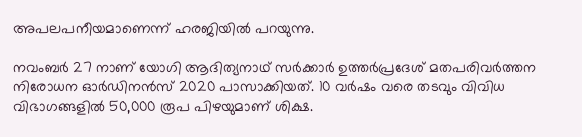അപലപനീയമാണെന്ന് ഹരജിയില്‍ പറയുന്നു.

നവംബര്‍ 27 നാണ് യോഗി ആദിത്യനാഥ് സര്‍ക്കാര്‍ ഉത്തര്‍പ്രദേശ് മതപരിവര്‍ത്തന നിരോധന ഓര്‍ഡിനന്‍സ് 2020 പാസാക്കിയത്. 10 വര്‍ഷം വരെ തടവും വിവിധ വിഭാഗങ്ങളില്‍ 50,000 രൂപ പിഴയുമാണ് ശിക്ഷ.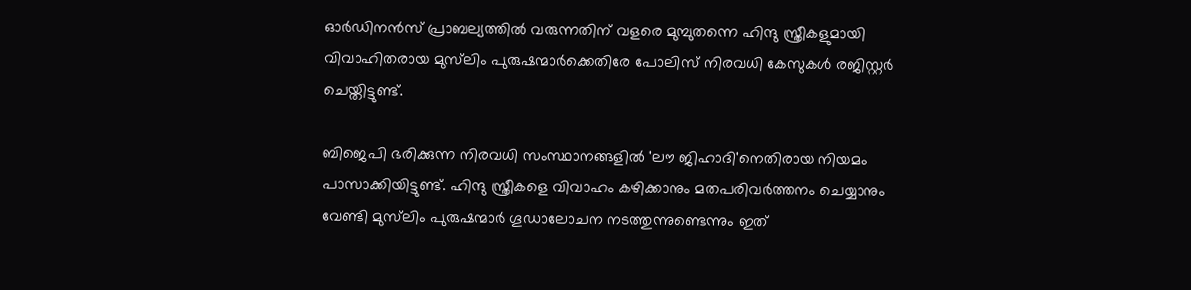ഓര്‍ഡിനന്‍സ് പ്രാബല്യത്തില്‍ വരുന്നതിന് വളരെ മുമ്പുതന്നെ ഹിന്ദു സ്ത്രീകളുമായി വിവാഹിതരായ മുസ്‌ലിം പുരുഷന്മാര്‍ക്കെതിരേ പോലിസ് നിരവധി കേസുകള്‍ രജിസ്റ്റര്‍ ചെയ്തിട്ടുണ്ട്.

ബിജെപി ഭരിക്കുന്ന നിരവധി സംസ്ഥാനങ്ങളില്‍ 'ലൗ ജിഹാദി'നെതിരായ നിയമം പാസാക്കിയിട്ടുണ്ട്. ഹിന്ദു സ്ത്രീകളെ വിവാഹം കഴിക്കാനും മതപരിവര്‍ത്തനം ചെയ്യാനും വേണ്ടി മുസ്‌ലിം പുരുഷന്മാര്‍ ഗൂഡാലോചന നടത്തുന്നുണ്ടെന്നും ഇത്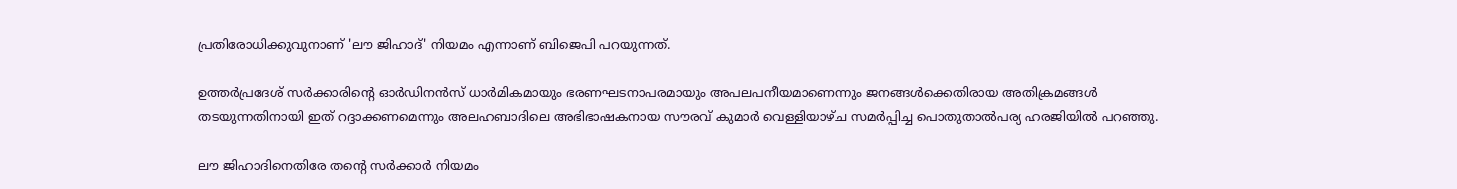പ്രതിരോധിക്കുവുനാണ് 'ലൗ ജിഹാദ്' നിയമം എന്നാണ് ബിജെപി പറയുന്നത്.

ഉത്തര്‍പ്രദേശ് സര്‍ക്കാരിന്റെ ഓര്‍ഡിനന്‍സ് ധാര്‍മികമായും ഭരണഘടനാപരമായും അപലപനീയമാണെന്നും ജനങ്ങള്‍ക്കെതിരായ അതിക്രമങ്ങള്‍ തടയുന്നതിനായി ഇത് റദ്ദാക്കണമെന്നും അലഹബാദിലെ അഭിഭാഷകനായ സൗരവ് കുമാര്‍ വെള്ളിയാഴ്ച സമര്‍പ്പിച്ച പൊതുതാല്‍പര്യ ഹരജിയില്‍ പറഞ്ഞു.

ലൗ ജിഹാദിനെതിരേ തന്റെ സര്‍ക്കാര്‍ നിയമം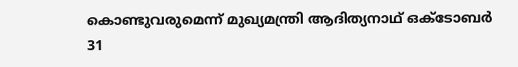കൊണ്ടുവരുമെന്ന് മുഖ്യമന്ത്രി ആദിത്യനാഥ് ഒക്ടോബര്‍ 31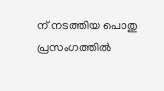ന് നടത്തിയ പൊതു പ്രസംഗത്തില്‍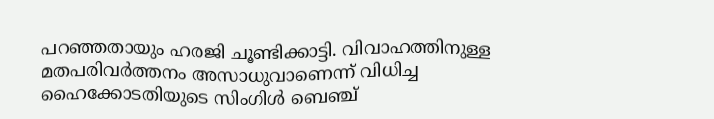പറഞ്ഞതായും ഹരജി ചൂണ്ടിക്കാട്ടി. വിവാഹത്തിനുള്ള മതപരിവര്‍ത്തനം അസാധുവാണെന്ന് വിധിച്ച ഹൈക്കോടതിയുടെ സിംഗിള്‍ ബെഞ്ച്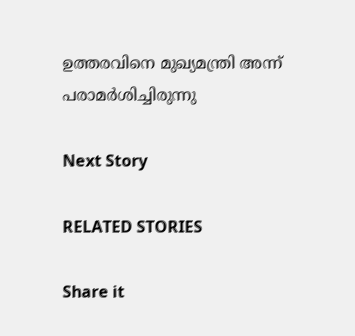ഉത്തരവിനെ മുഖ്യമന്ത്രി അന്ന് പരാമര്‍ശിച്ചിരുന്നു

Next Story

RELATED STORIES

Share it